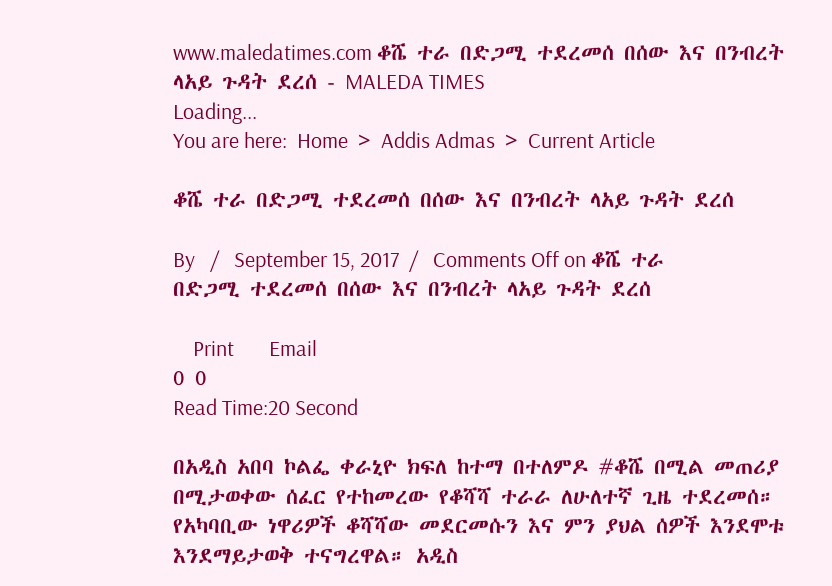www.maledatimes.com ቆሼ ተራ በድጋሚ ተደረመሰ በሰው እና በንብረት ላአይ ጉዳት ደረሰ - MALEDA TIMES
Loading...
You are here:  Home  >  Addis Admas  >  Current Article

ቆሼ ተራ በድጋሚ ተደረመሰ በሰው እና በንብረት ላአይ ጉዳት ደረሰ

By   /   September 15, 2017  /   Comments Off on ቆሼ ተራ በድጋሚ ተደረመሰ በሰው እና በንብረት ላአይ ጉዳት ደረሰ

    Print       Email
0 0
Read Time:20 Second

በአዲስ አበባ ኮልፌ ቀራኒዮ ክፍለ ከተማ በተለምዶ #ቆሼ በሚል መጠሪያ በሚታወቀው ሰፈር የተከመረው የቆሻሻ ተራራ ለሁለተኛ ጊዜ ተደረመሰ። የአካባቢው ነዋሪዎች ቆሻሻው መደርመሱን እና ምን ያህል ሰዎች እንደሞቱ እንደማይታወቅ ተናግረዋል። አዲስ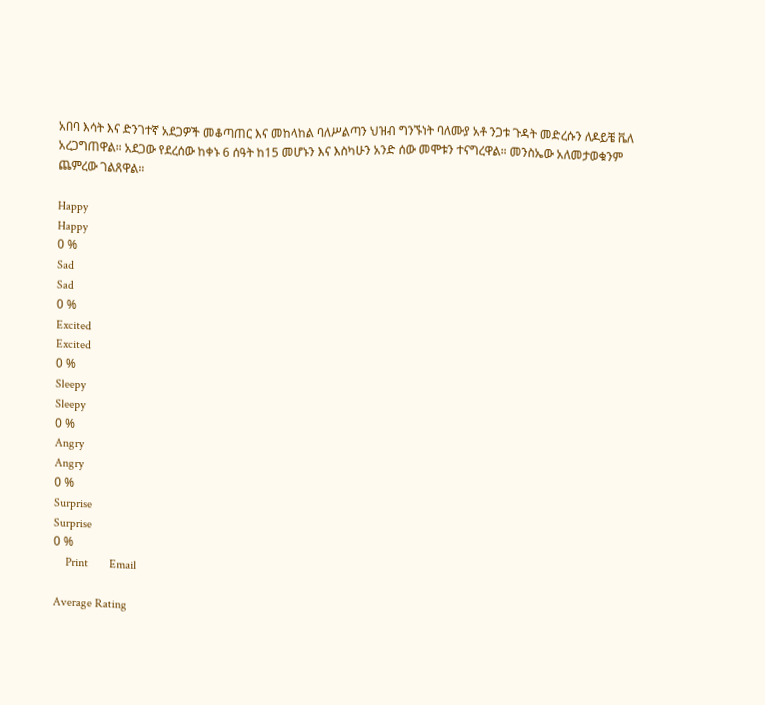አበባ እሳት እና ድንገተኛ አደጋዎች መቆጣጠር እና መከላከል ባለሥልጣን ህዝብ ግንኙነት ባለሙያ አቶ ንጋቱ ጉዳት መድረሱን ለዶይቼ ቬለ አረጋግጠዋል። አደጋው የደረሰው ከቀኑ 6 ሰዓት ከ15 መሆኑን እና እስካሁን አንድ ሰው መሞቱን ተናግረዋል። መንስኤው አለመታወቁንም ጨምረው ገልጸዋል።

Happy
Happy
0 %
Sad
Sad
0 %
Excited
Excited
0 %
Sleepy
Sleepy
0 %
Angry
Angry
0 %
Surprise
Surprise
0 %
    Print       Email

Average Rating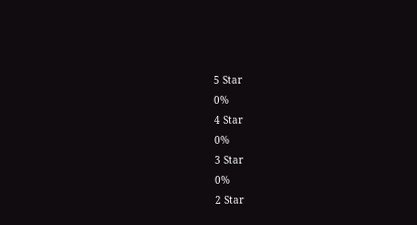5 Star
0%
4 Star
0%
3 Star
0%
2 Star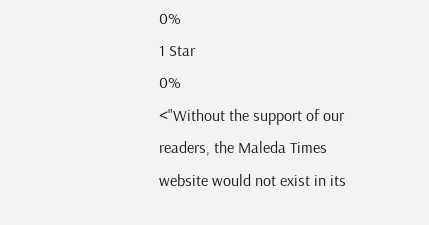0%
1 Star
0%
<"Without the support of our readers, the Maleda Times website would not exist in its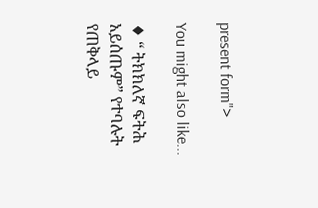present form">

You might also like...

♦ “ ትክክለኛ ፍትሕ አይሰጡም” የተባሉት የጠቅላይ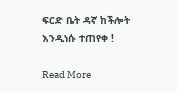ፍርድ ቤት ዳኛ ከችሎት እንዲነሱ ተጠየቀ !

Read More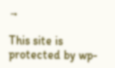→

This site is protected by wp-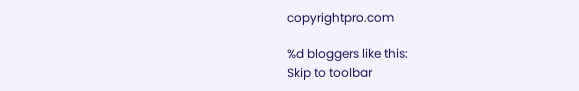copyrightpro.com

%d bloggers like this:
Skip to toolbar